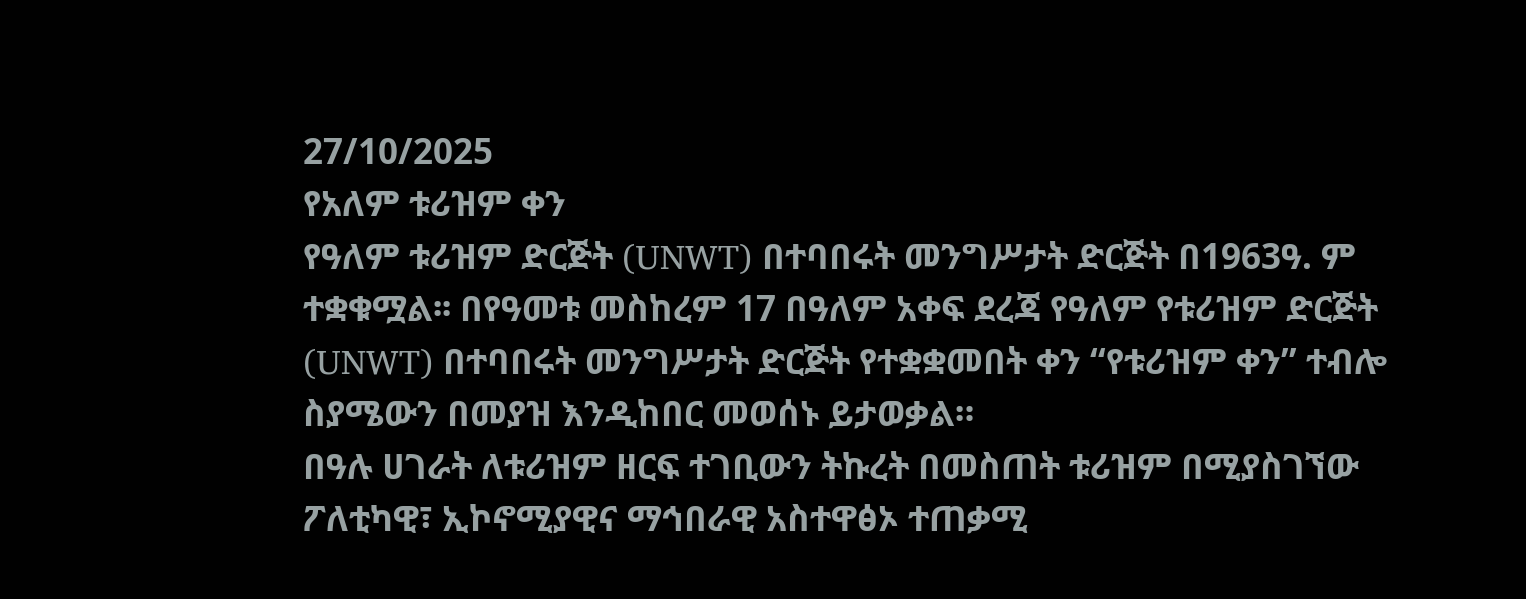27/10/2025
የአለም ቱሪዝም ቀን
የዓለም ቱሪዝም ድርጅት (UNWT) በተባበሩት መንግሥታት ድርጅት በ1963ዓ. ም ተቋቁሟል፡፡ በየዓመቱ መስከረም 17 በዓለም አቀፍ ደረጃ የዓለም የቱሪዝም ድርጅት (UNWT) በተባበሩት መንግሥታት ድርጅት የተቋቋመበት ቀን “የቱሪዝም ቀን” ተብሎ ስያሜውን በመያዝ እንዲከበር መወሰኑ ይታወቃል።
በዓሉ ሀገራት ለቱሪዝም ዘርፍ ተገቢውን ትኩረት በመስጠት ቱሪዝም በሚያስገኘው ፖለቲካዊ፣ ኢኮኖሚያዊና ማኅበራዊ አስተዋፅኦ ተጠቃሚ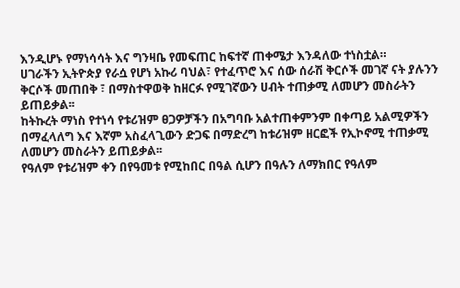እንዲሆኑ የማነሳሳት እና ግንዛቤ የመፍጠር ከፍተኛ ጠቀሜታ እንዳለው ተነስቷል።
ሀገራችን ኢትዮጵያ የራሷ የሆነ አኩሪ ባህል፣ የተፈጥሮ እና ሰው ሰራሽ ቅርሶች መገኛ ናት ያሉንን ቅርሶች መጠበቅ ፣ በማስተዋወቅ ከዘርፉ የሚገኛውን ሀብት ተጠቃሚ ለመሆን መስራትን ይጠይቃል፡፡
ከትኩረት ማነስ የተነሳ የቱሪዝም ፀጋዎቻችን በአግባቡ አልተጠቀምንም በቀጣይ አልሚዎችን በማፈላለግ እና እኛም አስፈላጊውን ድጋፍ በማድረግ ከቱሪዝም ዘርፎች የኢኮኖሚ ተጠቃሚ ለመሆን መስራትን ይጠይቃል፡፡
የዓለም የቱሪዝም ቀን በየዓመቱ የሚከበር በዓል ሲሆን በዓሉን ለማክበር የዓለም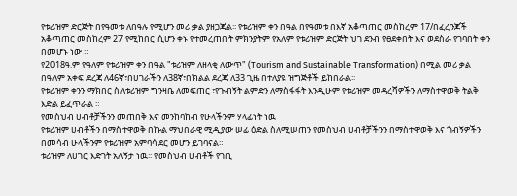የቱሪዝም ድርጅት በየዓመቱ ለበዓሉ የሚሆን መሪ ቃል ያዘጋጃል፡፡ የቱሪዝም ቀን በዓል በየዓመቱ በእኛ አቆጣጠር መስከረም 17/በፈረንጆች አቆጣጠር መስከረም 27 የሚከበር ሲሆን ቀኑ የተመረጠበት ምክንያትም የአለም የቱሪዝም ድርጅት ህገ ደንብ የፀደቀበት እና ወደስራ የገባበት ቀን በመሆኑ ነው ።
የ2018ዓ.ም የዓለም የቱሪዝም ቀን በዓል "ቱሪዝም ለዘላቂ ለውጥ" (Tourism and Sustainable Transformation) በሚል መሪ ቃል በዓለም አቀፍ ደረጃ ለ46ኛ፣በሀገራችን ለ38ኛ፣በክልል ደረጃ ለ33 ጊዜ በተለያዩ ዝግጅቶች ይከበራል፡፡
የቱሪዝም ቀንን ማክበር ስለቱሪዝም ግንዛቤ ለመፍጠር ፣የጉብኝት ልምድን ለማስፋፋት እንዲሁም የቱሪዝም መዳረሻዎችን ለማስተዋወቅ ትልቅ እድል ይፈጥራል ።
የመስህብ ሀብቶቻችንን መጠበቅ እና መንከባከብ የሁላችንም ሃላፊነት ነዉ
የቱሪዝም ሀብቶችን በማስተዋወቅ በኩል ማህበራዊ ሚዲያው ሠፊ ዕድል ስለሚሠጠን የመስህብ ሀብቶቻችንን በማስተዋወቅ እና ጎብኝዎችን በመሳብ ሁላችንም የቱሪዝም አምባሳደር መሆን ይገባናል።
ቱሪዝም ለሀገር እድገት አለኝታ ነዉ፡፡ የመስህብ ሀብቶች የገቢ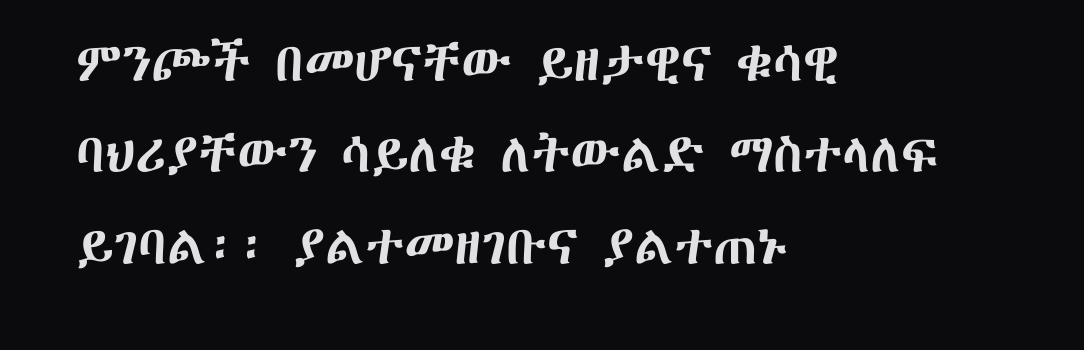ምንጮች በመሆናቸው ይዘታዊና ቁሳዊ ባህሪያቸውን ሳይለቁ ለትውልድ ማስተላለፍ ይገባል፡፡ ያልተመዘገቡና ያልተጠኑ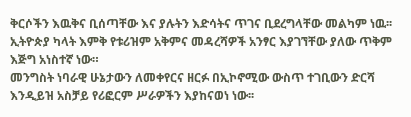ቅርሶችን እዉቅና ቢሰጣቸው እና ያሉትን እድሳትና ጥገና ቢደረግላቸው መልካም ነዉ፡፡
ኢትዮጵያ ካላት እምቅ የቱሪዝም አቅምና መዳረሻዎች አንፃር እያገኘቸው ያለው ጥቅም እጅግ አነስተኛ ነው።
መንግስት ነባራዊ ሁኔታውን ለመቀየርና ዘርፉ በኢኮኖሚው ውስጥ ተገቢውን ድርሻ እንዲይዝ አስቻይ የሪፎርም ሥራዎችን እያከናወነ ነው፡፡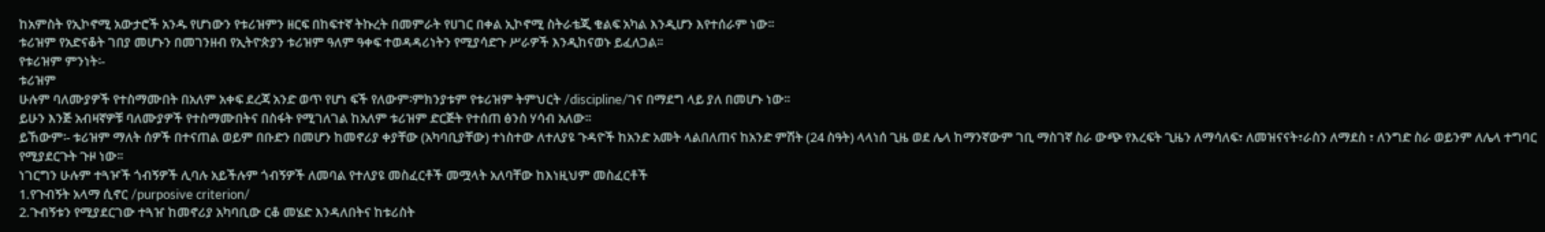ከአምስት የኢኮኖሚ አውታሮች አንዱ የሆነውን የቱሪዝምን ዘርፍ በከፍተኛ ትኩረት በመምራት የሀገር በቀል ኢኮኖሚ ስትራቴጂ ቁልፍ አካል እንዲሆን እየተሰራም ነው፡፡
ቱሪዝም የአድናቆት ገበያ መሆኑን በመገንዘብ የኢትዮጵያን ቱሪዝም ዓለም ዓቀፍ ተወዳዳሪነትን የሚያሳድጉ ሥራዎች እንዲከናወኑ ይፈለጋል፡፡
የቱሪዝም ምንነት፡-
ቱሪዝም
ሁሉም ባለሙያዎች የተስማሙበት በአለም አቀፍ ደረጃ አንድ ወጥ የሆነ ፍች የለውም፡ምክንያቱም የቱሪዝም ትምህርት /discipline/ገና በማደግ ላይ ያለ በመሆኑ ነው፡፡
ይሁን እንጅ አብዛኛዎቹ ባለሙያዎች የተስማሙበትና በስፋት የሚገለገል ከአለም ቱሪዝም ድርጅት የተሰጠ ፅንስ ሃሳብ አለው፡፡
ይኸውም፡- ቱሪዝም ማለት ሰዎች በተናጠል ወይም በቡድን በመሆን ከመኖሪያ ቀያቸው (አካባቢያቸው) ተነስተው ለተለያዩ ጉዳዮች ከአንድ አመት ላልበለጠና ከአንድ ምሽት (24 ስዓት) ላላነሰ ጊዜ ወደ ሌላ ከማንኛውም ገቢ ማስገኛ ስራ ውጭ የእረፍት ጊዜን ለማሳለፍ፣ ለመዝናናት፣ራስን ለማደስ ፣ ለንግድ ስራ ወይንም ለሌላ ተግባር የሚያደርጉት ጉዞ ነው፡፡
ነገርግን ሁሉም ተጓዦች ጎብኝዎች ሊባሉ አይችሉም ጎብኝዎች ለመባል የተለያዩ መስፈርቶች መሟላት አለባቸው ከእነዚህም መስፈርቶች
1.የጉብኝት አላማ ሲኖር /purposive criterion/
2.ጉብኝቱን የሚያደርገው ተጓዠ ከመኖሪያ አካባቢው ርቆ መሄድ እንዳለበትና ከቱሪስት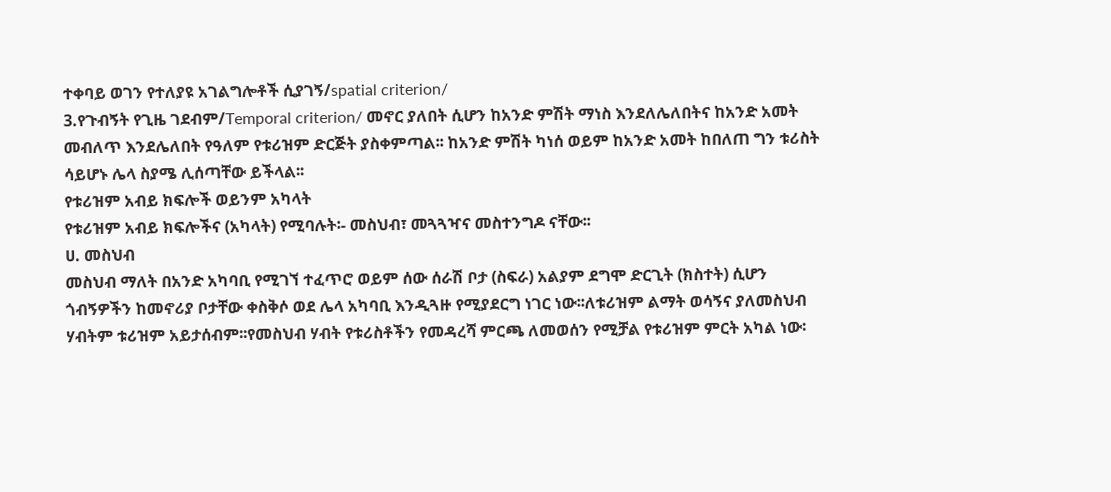ተቀባይ ወገን የተለያዩ አገልግሎቶች ሲያገኝ/spatial criterion/
3.የጉብኝት የጊዜ ገደብም/Temporal criterion/ መኖር ያለበት ሲሆን ከአንድ ምሽት ማነስ እንደለሌለበትና ከአንድ አመት መብለጥ እንደሌለበት የዓለም የቱሪዝም ድርጅት ያስቀምጣል፡፡ ከአንድ ምሽት ካነሰ ወይም ከአንድ አመት ከበለጠ ግን ቱሪስት ሳይሆኑ ሌላ ስያሜ ሊሰጣቸው ይችላል፡፡
የቱሪዝም አብይ ክፍሎች ወይንም አካላት
የቱሪዝም አብይ ክፍሎችና (አካላት) የሚባሉት፡- መስህብ፣ መጓጓዣና መስተንግዶ ናቸው፡፡
ሀ. መስህብ
መስህብ ማለት በአንድ አካባቢ የሚገኘ ተፈጥሮ ወይም ሰው ሰራሽ ቦታ (ስፍራ) አልያም ደግሞ ድርጊት (ክስተት) ሲሆን ጎብኝዎችን ከመኖሪያ ቦታቸው ቀስቅሶ ወደ ሌላ አካባቢ እንዲጓዙ የሚያደርግ ነገር ነው፡፡ለቱሪዝም ልማት ወሳኝና ያለመስህብ ሃብትም ቱሪዝም አይታሰብም፡፡የመስህብ ሃብት የቱሪስቶችን የመዳረሻ ምርጫ ለመወሰን የሚቻል የቱሪዝም ምርት አካል ነው፡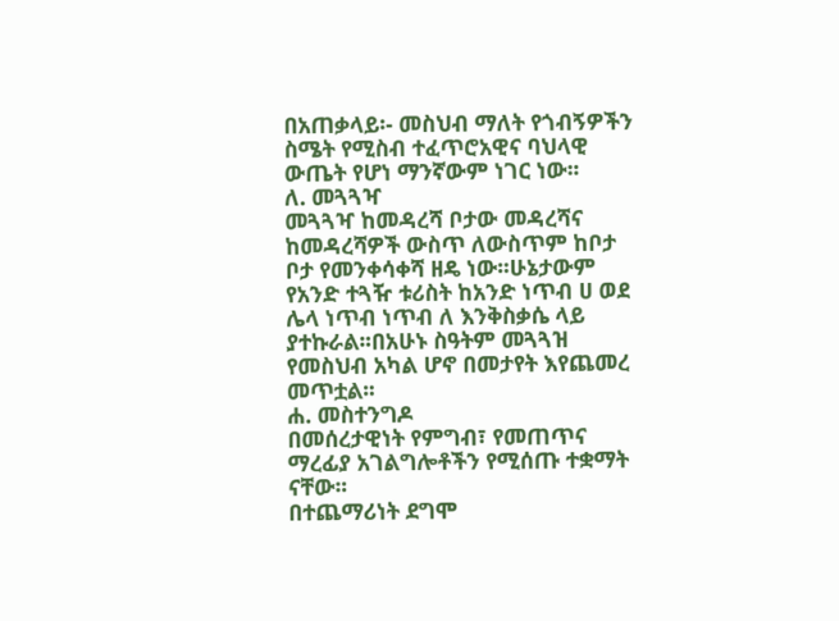በአጠቃላይ፡- መስህብ ማለት የጎብኝዎችን ስሜት የሚስብ ተፈጥሮአዊና ባህላዊ ውጤት የሆነ ማንኛውም ነገር ነው፡፡
ለ. መጓጓዣ
መጓጓዣ ከመዳረሻ ቦታው መዳረሻና ከመዳረሻዎች ውስጥ ለውስጥም ከቦታ ቦታ የመንቀሳቀሻ ዘዴ ነው፡፡ሁኔታውም የአንድ ተጓዥ ቱሪስት ከአንድ ነጥብ ሀ ወደ ሌላ ነጥብ ነጥብ ለ እንቅስቃሴ ላይ ያተኩራል፡፡በአሁኑ ስዓትም መጓጓዝ የመስህብ አካል ሆኖ በመታየት እየጨመረ መጥቷል፡፡
ሐ. መስተንግዶ
በመሰረታዊነት የምግብ፣ የመጠጥና ማረፊያ አገልግሎቶችን የሚሰጡ ተቋማት ናቸው፡፡
በተጨማሪነት ደግሞ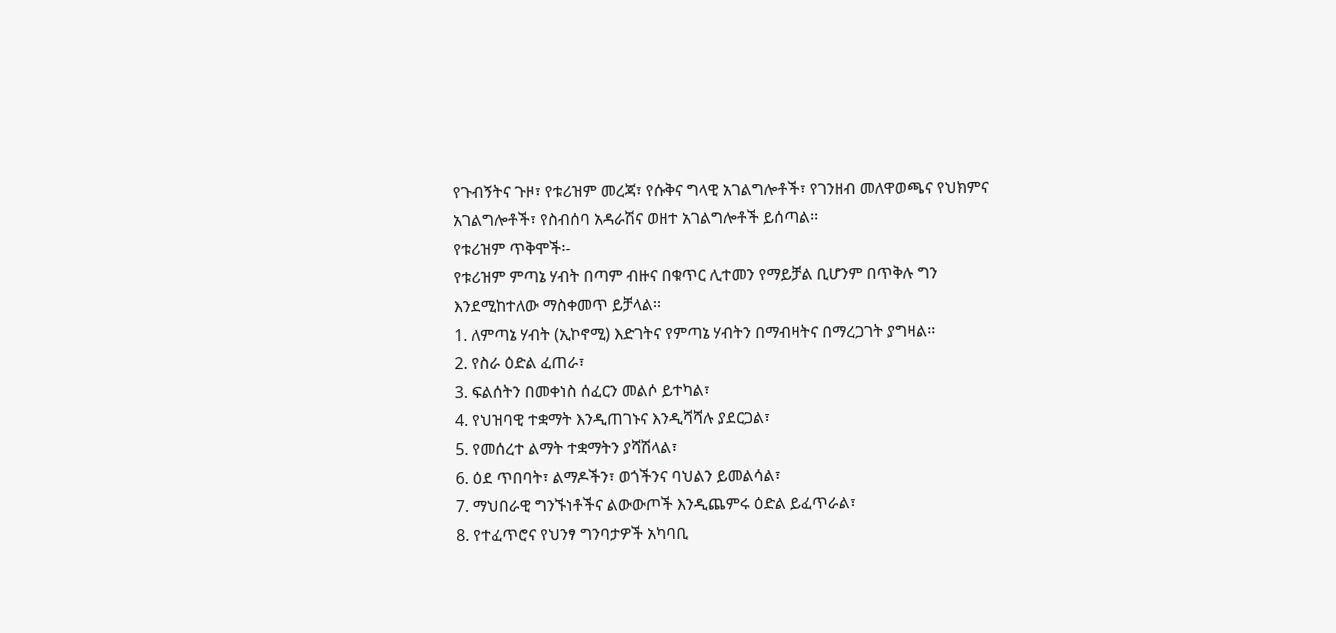የጉብኝትና ጉዞ፣ የቱሪዝም መረጃ፣ የሱቅና ግላዊ አገልግሎቶች፣ የገንዘብ መለዋወጫና የህክምና አገልግሎቶች፣ የስብሰባ አዳራሽና ወዘተ አገልግሎቶች ይሰጣል፡፡
የቱሪዝም ጥቅሞች፡-
የቱሪዝም ምጣኔ ሃብት በጣም ብዙና በቁጥር ሊተመን የማይቻል ቢሆንም በጥቅሉ ግን እንደሚከተለው ማስቀመጥ ይቻላል፡፡
1. ለምጣኔ ሃብት (ኢኮኖሚ) እድገትና የምጣኔ ሃብትን በማብዛትና በማረጋገት ያግዛል፡፡
2. የስራ ዕድል ፈጠራ፣
3. ፍልሰትን በመቀነስ ሰፈርን መልሶ ይተካል፣
4. የህዝባዊ ተቋማት እንዲጠገኑና እንዲሻሻሉ ያደርጋል፣
5. የመሰረተ ልማት ተቋማትን ያሻሽላል፣
6. ዕደ ጥበባት፣ ልማዶችን፣ ወጎችንና ባህልን ይመልሳል፣
7. ማህበራዊ ግንኙነቶችና ልውውጦች እንዲጨምሩ ዕድል ይፈጥራል፣
8. የተፈጥሮና የህንፃ ግንባታዎች አካባቢ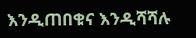እንዲጠበቁና እንዲሻሻሉ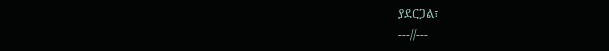ያደርጋል፣
---//---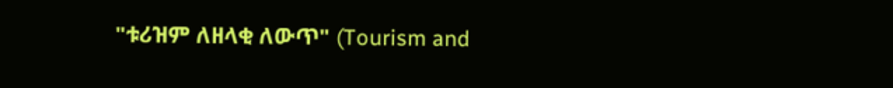"ቱሪዝም ለዘላቂ ለውጥ" (Tourism and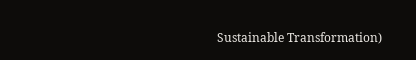Sustainable Transformation)